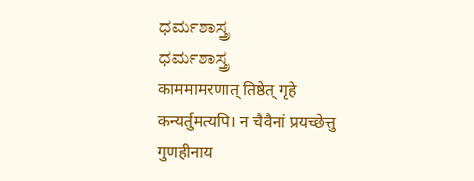ಧರ್ಮಶಾಸ್ತ್ರ
ಧರ್ಮಶಾಸ್ತ್ರ
काममामरणात् तिष्ठेत् गृहे कन्यर्तुमत्यपि। न चैवैनां प्रयच्छेत्तु गुणहीनाय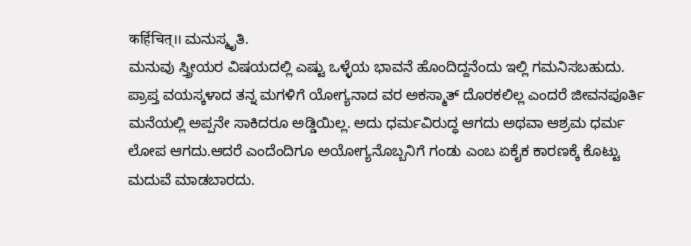कर्हिचित्।। ಮನುಸ್ಮೃತಿ.
ಮನುವು ಸ್ತ್ರೀಯರ ವಿಷಯದಲ್ಲಿ ಎಷ್ಟು ಒಳ್ಳೆಯ ಭಾವನೆ ಹೊಂದಿದ್ದನೆಂದು ಇಲ್ಲಿ ಗಮನಿಸಬಹುದು. ಪ್ರಾಪ್ತ ವಯಸ್ಕಳಾದ ತನ್ನ ಮಗಳಿಗೆ ಯೋಗ್ಯನಾದ ವರ ಅಕಸ್ಮಾತ್ ದೊರಕಲಿಲ್ಲ ಎಂದರೆ ಜೀವನಪೂರ್ತಿ ಮನೆಯಲ್ಲಿ ಅಪ್ಪನೇ ಸಾಕಿದರೂ ಅಡ್ಡಿಯಿಲ್ಲ. ಅದು ಧರ್ಮವಿರುದ್ಧ ಆಗದು ಅಥವಾ ಆಶ್ರಮ ಧರ್ಮ ಲೋಪ ಆಗದು.ಆದರೆ ಎಂದೆಂದಿಗೂ ಅಯೋಗ್ಯನೊಬ್ಬನಿಗೆ ಗಂಡು ಎಂಬ ಏಕೈಕ ಕಾರಣಕ್ಕೆ ಕೊಟ್ಟು ಮದುವೆ ಮಾಡಬಾರದು.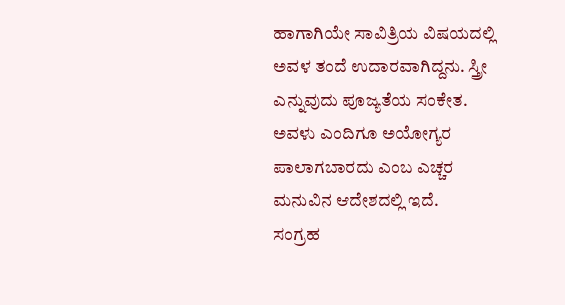ಹಾಗಾಗಿಯೇ ಸಾವಿತ್ರಿಯ ವಿಷಯದಲ್ಲಿ ಅವಳ ತಂದೆ ಉದಾರವಾಗಿದ್ದನು. ಸ್ತ್ರೀ ಎನ್ನುವುದು ಪೂಜ್ಯತೆಯ ಸಂಕೇತ. ಅವಳು ಎಂದಿಗೂ ಅಯೋಗ್ಯರ ಪಾಲಾಗಬಾರದು ಎಂಬ ಎಚ್ಚರ ಮನುವಿನ ಆದೇಶದಲ್ಲಿ ಇದೆ.
ಸಂಗ್ರಹ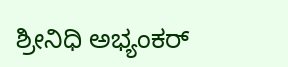ಶ್ರೀನಿಧಿ ಅಭ್ಯಂಕರ್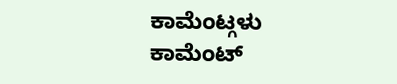ಕಾಮೆಂಟ್ಗಳು
ಕಾಮೆಂಟ್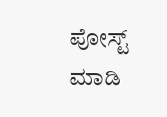ಪೋಸ್ಟ್ ಮಾಡಿ